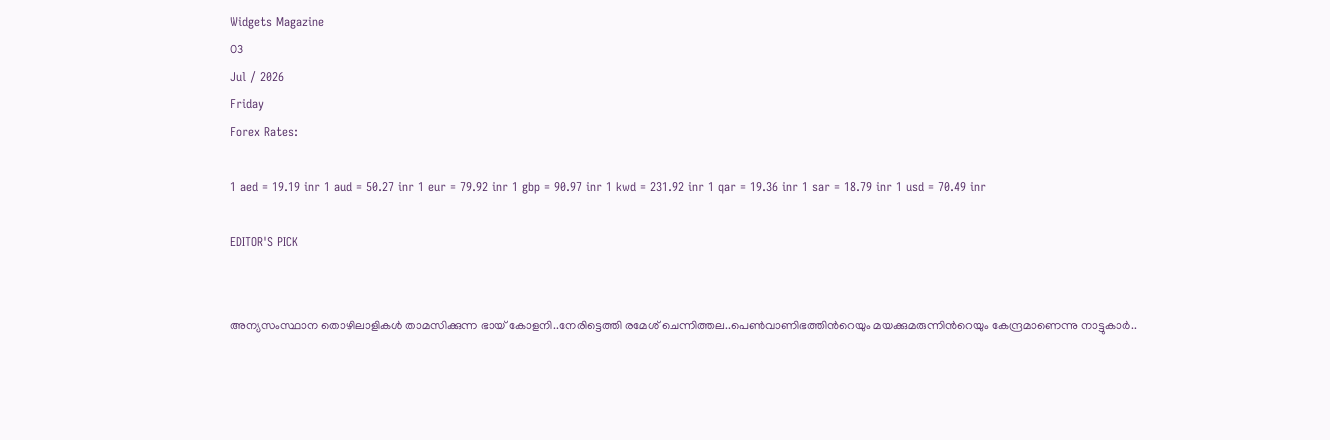Widgets Magazine
03
Jul / 2026
Friday
Forex Rates:

1 aed = 19.19 inr 1 aud = 50.27 inr 1 eur = 79.92 inr 1 gbp = 90.97 inr 1 kwd = 231.92 inr 1 qar = 19.36 inr 1 sar = 18.79 inr 1 usd = 70.49 inr

EDITOR'S PICK


അന്യസംസ്ഥാന തൊഴിലാളികൾ താമസിക്കുന്ന ഭായ് കോളനി..നേരിട്ടെത്തി രമേശ് ചെന്നിത്തല..പെൺവാണിഭത്തിന്‍റെയും മയക്കുമരുന്നിന്‍റെയും കേന്ദ്രമാണെന്നു നാട്ടുകാർ..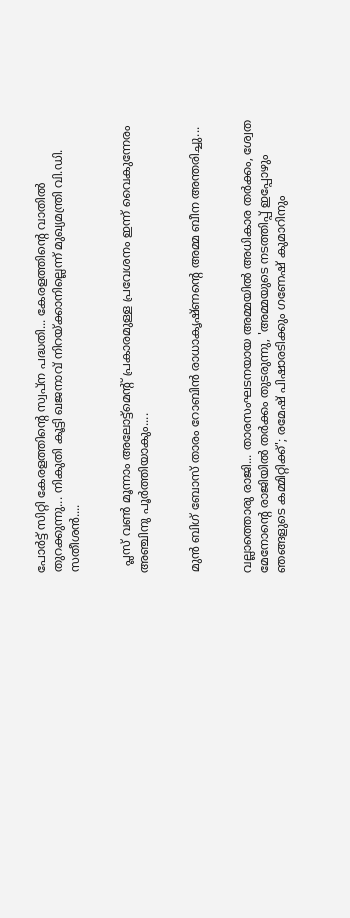പോർട്ട് സിറ്റി കേരളത്തിൻ്റെ സ്വപ്ന പദ്ധതി... കേരളത്തിൻ്റെ വാതിൽ തുറക്കുന്നു... നികുതി കൂട്ടി ഖജനാവ് നിറയ്ക്കാനില്ലെന്ന് മുഖ്യമന്ത്രി വി.ഡി. സതീശൻ....


  പ്ലസ് വണ്‍ മൂന്നാം അലോട്ട്‌മെന്റ് പ്രകാരമുള്ള പ്രവേശനം ഇന്ന് വൈകുന്നേരം അഞ്ചിനു പൂര്‍ത്തിയാകും....


മുൻ ബിഗ് ബോസ് താരം റോബിൻ രാധാകൃഷ്ണന്റെ അമ്മ ബീന അന്തരിച്ചു...


വല്ലാത്തൊരു രാജി... താരസംഘടനയായ അമ്മയിൽ അധികാര തർക്കം, ശ്വേത മേനോന്റെ രാജിയിൽ തർക്കം തുടരുന്നു, 'അമ്മയുടെ നടത്തിപ്പ് ഇപ്പോഴും ഞങ്ങളുടെ കമ്മിറ്റിക്ക്'; രമേഷ് പിഷാരടിക്കും ഗണേഷ് കുമാറിനും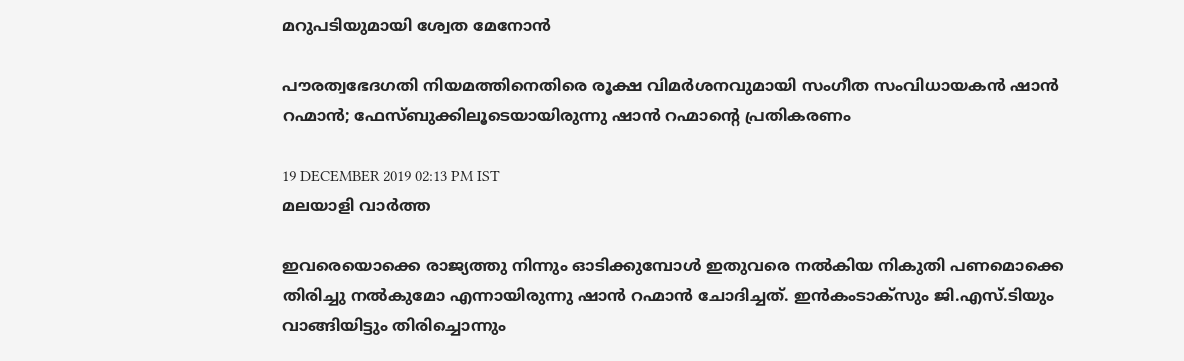മറുപടിയുമായി ശ്വേത മേനോൻ

പൗരത്വഭേദഗതി നിയമത്തിനെതിരെ രൂക്ഷ വിമര്‍ശനവുമായി സംഗീത സംവിധായകന്‍ ഷാന്‍ റഹ്മാന്‍; ഫേസ്ബുക്കിലൂടെയായിരുന്നു ഷാന്‍ റഹ്മാന്റെ പ്രതികരണം

19 DECEMBER 2019 02:13 PM IST
മലയാളി വാര്‍ത്ത

ഇവരെയൊക്കെ രാജ്യത്തു നിന്നും ഓടിക്കുമ്പോള്‍ ഇതുവരെ നല്‍കിയ നികുതി പണമൊക്കെ തിരിച്ചു നല്‍കുമോ എന്നായിരുന്നു ഷാന്‍ റഹ്മാന്‍ ചോദിച്ചത്. ഇന്‍കംടാക്‌സും ജി.എസ്.ടിയും വാങ്ങിയിട്ടും തിരിച്ചൊന്നും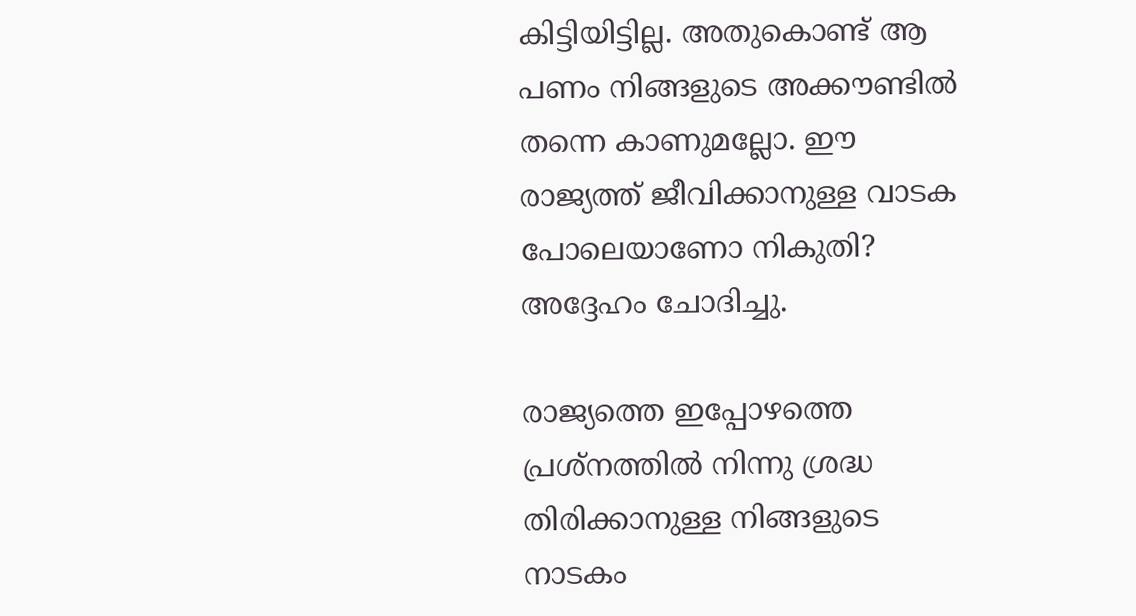കിട്ടിയിട്ടില്ല. അതുകൊണ്ട് ആ പണം നിങ്ങളുടെ അക്കൗണ്ടില്‍ തന്നെ കാണുമല്ലോ. ഈ രാജ്യത്ത് ജീവിക്കാനുള്ള വാടക പോലെയാണോ നികുതി? അദ്ദേഹം ചോദിച്ചു.

രാജ്യത്തെ ഇപ്പോഴത്തെ പ്രശ്‌നത്തില്‍ നിന്നു ശ്രദ്ധ തിരിക്കാനുള്ള നിങ്ങളുടെ നാടകം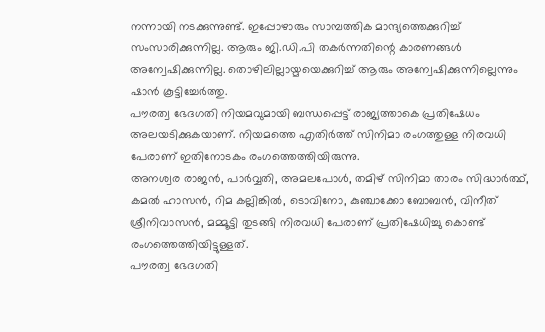നന്നായി നടക്കുന്നുണ്ട്. ഇപ്പോഴാരും സാമ്പത്തിക മാന്ദ്യത്തെക്കുറിച്ച് സംസാരിക്കുന്നില്ല. ആരും ജി.ഡി.പി തകര്‍ന്നതിന്റെ കാരണങ്ങള്‍ അന്വേഷിക്കുന്നില്ല. തൊഴിലില്ലായ്മയെക്കുറിച്ച് ആരും അന്വേഷിക്കുന്നില്ലെന്നും ഷാന്‍ കൂട്ടിച്ചേര്‍ത്തു.
പൗരത്വ ഭേദഗതി നിയമവുമായി ബന്ധപ്പെട്ട് രാജ്യത്താകെ പ്രതിഷേധം അലയടിക്കുകയാണ്. നിയമത്തെ എതിര്‍ത്ത് സിനിമാ രംഗത്തുള്ള നിരവധി പേരാണ് ഇതിനോടകം രംഗത്തെത്തിയിരുന്നു.
അനശ്വര രാജന്‍, പാര്‍വ്വതി, അമലപോള്‍, തമിഴ് സിനിമാ താരം സിദ്ധാര്‍ത്ഥ്, കമല്‍ ഹാസന്‍, റിമ കല്ലിങ്കില്‍, ടൊവിനോ, കുഞ്ചാക്കോ ബോബന്‍, വിനീത് ശ്രീനിവാസന്‍, മമ്മൂട്ടി തുടങ്ങി നിരവധി പേരാണ് പ്രതിഷേധിച്ചു കൊണ്ട് രംഗത്തെത്തിയിട്ടുള്ളത്.
പൗരത്വ ഭേദഗതി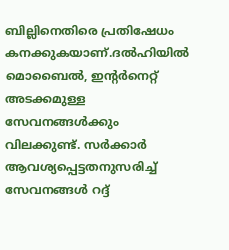ബില്ലിനെതിരെ പ്രതിഷേധം കനക്കുകയാണ്.ദല്‍ഹിയില്‍ മൊബൈല്‍, ഇന്റര്‍നെറ്റ് അടക്കമുള്ള സേവനങ്ങള്‍ക്കും വിലക്കുണ്ട്. സര്‍ക്കാര്‍ ആവശ്യപ്പെട്ടതനുസരിച്ച് സേവനങ്ങള്‍ റദ്ദ്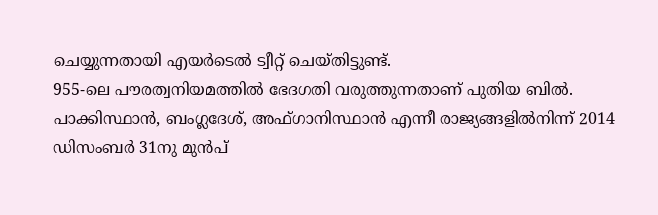ചെയ്യുന്നതായി എയര്‍ടെല്‍ ട്വീറ്റ് ചെയ്തിട്ടുണ്ട്.
955-ലെ പൗരത്വനിയമത്തില്‍ ഭേദഗതി വരുത്തുന്നതാണ് പുതിയ ബില്‍.
പാക്കിസ്ഥാന്‍, ബംഗ്ലദേശ്, അഫ്ഗാനിസ്ഥാന്‍ എന്നീ രാജ്യങ്ങളില്‍നിന്ന് 2014 ഡിസംബര്‍ 31നു മുന്‍പ്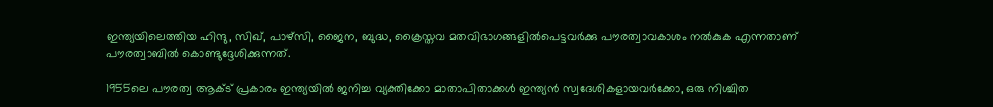ഇന്ത്യയിലെത്തിയ ഹിന്ദു, സിഖ്, പാഴ്‌സി, ജൈന, ബുദ്ധ, ക്രൈസ്തവ മതവിഭാഗങ്ങളില്‍പെട്ടവര്‍ക്കു പൗരത്വാവകാശം നല്‍കുക എന്നതാണ് പൗരത്വാബിൽ കൊണ്ടുദ്ദേശിക്കുന്നത്.

1955ലെ പൗരത്വ ആക്ട് പ്രകാരം ഇന്ത്യയിൽ ജനിച്ച വ്യക്തിക്കോ മാതാപിതാക്കൾ ഇന്ത്യൻ സ്വദേശികളായവർക്കോ, ഒരു നിശ്ചിത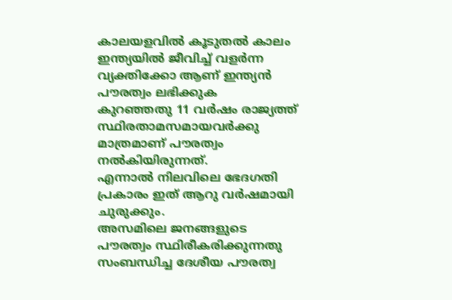കാലയളവിൽ കൂടുതൽ കാലം ഇന്ത്യയിൽ ജീവിച്ച് വളർന്ന വ്യക്തിക്കോ ആണ് ഇന്ത്യൻ പൗരത്വം ലഭിക്കുക
കുറഞ്ഞതു 11 വര്‍ഷം രാജ്യത്ത് സ്ഥിരതാമസമായവര്‍ക്കു മാത്രമാണ് പൗരത്വം നല്‍കിയിരുന്നത്.
എന്നാല്‍ നിലവിലെ ഭേദഗതി പ്രകാരം ഇത് ആറു വര്‍ഷമായി ചുരുക്കും.
അസമിലെ ജനങ്ങളുടെ പൗരത്വം സ്ഥിരീകരിക്കുന്നതു സംബന്ധിച്ച ദേശീയ പൗരത്വ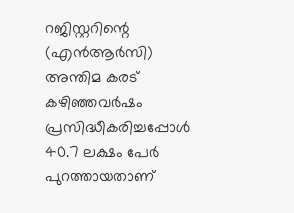റജിസ്റ്ററിന്റെ (എന്‍ആര്‍സി) അന്തിമ കരട് കഴിഞ്ഞവര്‍ഷം പ്രസിദ്ധീകരിച്ചപ്പോള്‍ 40.7 ലക്ഷം പേര്‍ പുറത്തായതാണ്‌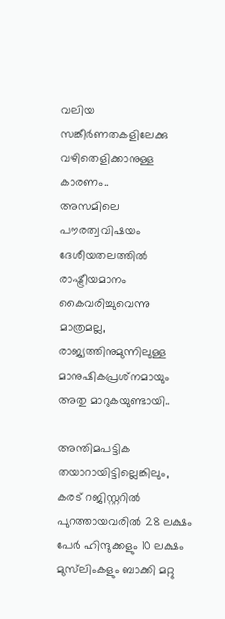വലിയ സങ്കീര്‍ണതകളിലേക്കു വഴിതെളിക്കാനുള്ള കാരണം..
അസമിലെ പൗരത്വവിഷയം ദേശീയതലത്തില്‍ രാഷ്ട്രീയമാനം കൈവരിച്ചുവെന്നു മാത്രമല്ല, രാജ്യത്തിനുമുന്നിലുള്ള മാനുഷികപ്രശ്‌നമായും അതു മാറുകയുണ്ടായി..

അന്തിമപട്ടിക തയാറായിട്ടില്ലെങ്കിലും, കരട് റജിസ്റ്ററില്‍ പുറത്തായവരില്‍ 28 ലക്ഷം പേര്‍ ഹിന്ദുക്കളും 10 ലക്ഷം മുസ്‌ലിംകളും ബാക്കി മറ്റു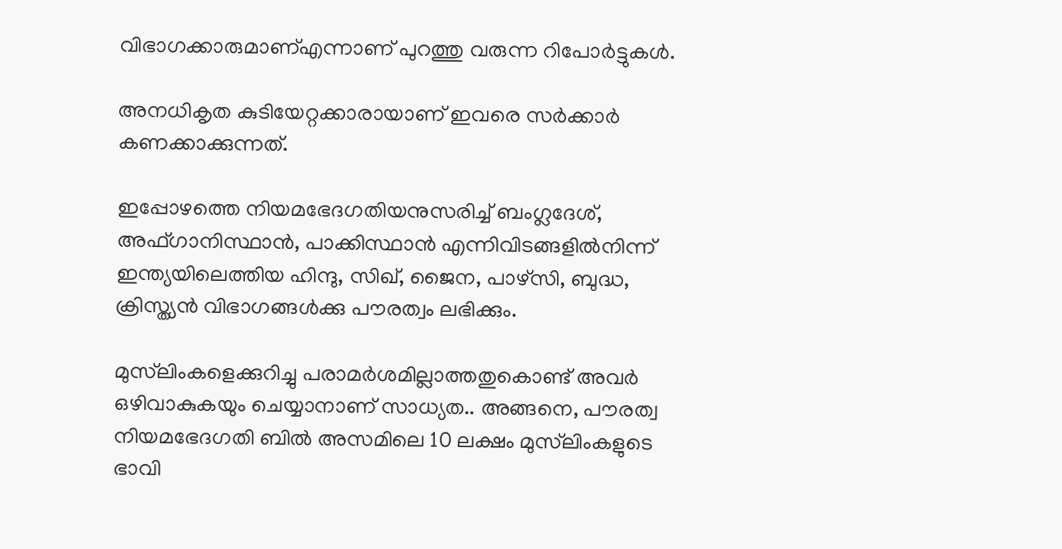വിഭാഗക്കാരുമാണ്എന്നാണ് പുറത്തു വരുന്ന റിപോർട്ടുകൾ.

അനധികൃത കുടിയേറ്റക്കാരായാണ് ഇവരെ സര്‍ക്കാര്‍ കണക്കാക്കുന്നത്.

ഇപ്പോഴത്തെ നിയമഭേദഗതിയനുസരിച്ച് ബംഗ്ലദേശ്, അഫ്ഗാനിസ്ഥാന്‍, പാക്കിസ്ഥാന്‍ എന്നിവിടങ്ങളില്‍നിന്ന് ഇന്ത്യയിലെത്തിയ ഹിന്ദു, സിഖ്, ജൈന, പാഴ്സി, ബുദ്ധ, ക്രിസ്ത്യന്‍ വിഭാഗങ്ങള്‍ക്കു പൗരത്വം ലഭിക്കും.

മുസ്‌ലിംകളെക്കുറിച്ചു പരാമര്‍ശമില്ലാത്തതുകൊണ്ട് അവര്‍ ഒഴിവാകുകയും ചെയ്യാനാണ് സാധ്യത.. അങ്ങനെ, പൗരത്വ നിയമഭേദഗതി ബില്‍ അസമിലെ 10 ലക്ഷം മുസ്‌ലിംകളുടെ ഭാവി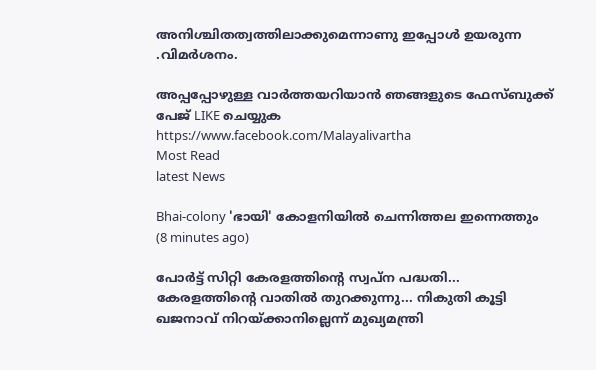അനിശ്ചിതത്വത്തിലാക്കുമെന്നാണു ഇപ്പോൾ ഉയരുന്ന .വിമര്‍ശനം.

അപ്പപ്പോഴുള്ള വാര്‍ത്തയറിയാന്‍ ഞങ്ങളുടെ ഫേസ്‌ബുക്ക്‌ പേജ് LIKE ചെയ്യുക
https://www.facebook.com/Malayalivartha
Most Read
latest News

Bhai-colony 'ഭായി' കോളനിയിൽ ചെന്നിത്തല ഇന്നെത്തും  (8 minutes ago)

പോർട്ട് സിറ്റി കേരളത്തിൻ്റെ സ്വപ്ന പദ്ധതി... കേരളത്തിൻ്റെ വാതിൽ തുറക്കുന്നു... നികുതി കൂട്ടി ഖജനാവ് നിറയ്ക്കാനില്ലെന്ന് മുഖ്യമന്ത്രി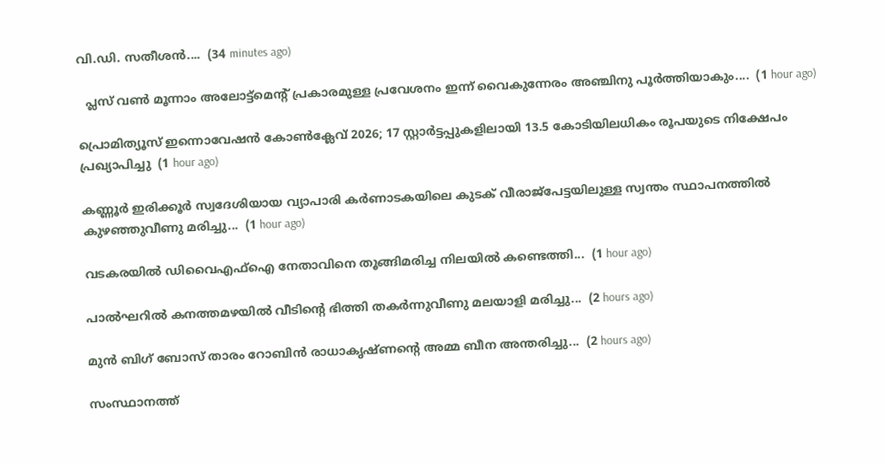വി.ഡി. സതീശൻ....  (34 minutes ago)

  പ്ലസ് വണ്‍ മൂന്നാം അലോട്ട്‌മെന്റ് പ്രകാരമുള്ള പ്രവേശനം ഇന്ന് വൈകുന്നേരം അഞ്ചിനു പൂര്‍ത്തിയാകും....  (1 hour ago)

പ്രൊമിത്യൂസ് ഇന്നൊവേഷൻ കോൺക്ലേവ് 2026; 17 സ്റ്റാർട്ടപ്പുകളിലായി 13.5 കോടിയിലധികം രൂപയുടെ നിക്ഷേപം പ്രഖ്യാപിച്ചു  (1 hour ago)

കണ്ണൂർ ഇരിക്കൂർ സ്വദേശിയായ വ്യാപാരി കർണാടകയിലെ കുടക് വീരാജ്പേട്ടയിലുള്ള സ്വന്തം സ്ഥാപനത്തിൽ കുഴഞ്ഞുവീണു മരിച്ചു...  (1 hour ago)

വടകരയിൽ ഡിവൈഎഫ്ഐ നേതാവിനെ തൂങ്ങിമരിച്ച നിലയിൽ കണ്ടെത്തി...  (1 hour ago)

പാൽഘറിൽ കനത്തമഴയിൽ വീടിന്റെ ഭിത്തി തകർന്നുവീണു മലയാളി മരിച്ചു...  (2 hours ago)

മുൻ ബിഗ് ബോസ് താരം റോബിൻ രാധാകൃഷ്ണന്റെ അമ്മ ബീന അന്തരിച്ചു...  (2 hours ago)

സംസ്ഥാനത്ത്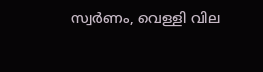സ്വർണം, വെള്ളി വില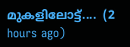മുകളിലോട്ട്....  (2 hours ago)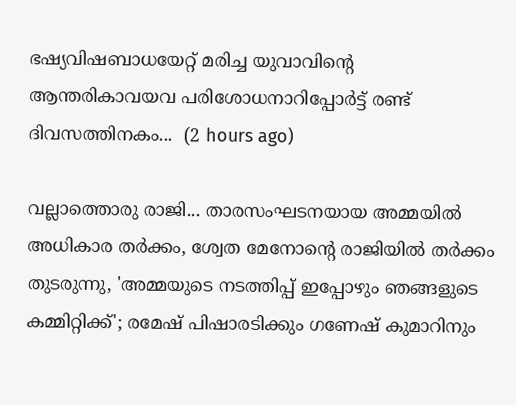ഭഷ്യവിഷബാധയേറ്റ്‌ മരിച്ച യുവാവിന്റെ ആന്തരികാവയവ പരിശോധനാറിപ്പോർട്ട്‌ രണ്ട്‌ ദിവസത്തിനകം...  (2 hours ago)

വല്ലാത്തൊരു രാജി... താരസംഘടനയായ അമ്മയിൽ അധികാര തർക്കം, ശ്വേത മേനോന്റെ രാജിയിൽ തർക്കം തുടരുന്നു, 'അമ്മയുടെ നടത്തിപ്പ് ഇപ്പോഴും ഞങ്ങളുടെ കമ്മിറ്റിക്ക്'; രമേഷ് പിഷാരടിക്കും ഗണേഷ് കുമാറിനും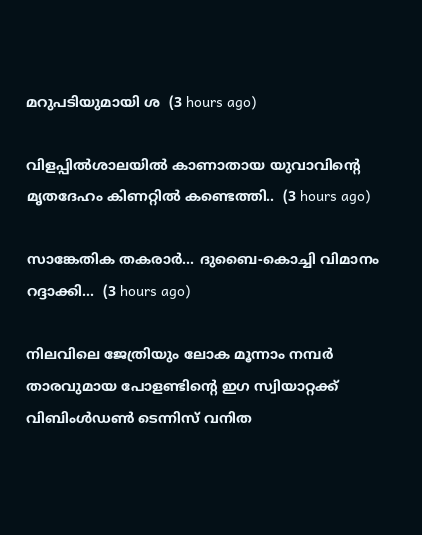മറുപടിയുമായി ശ  (3 hours ago)

വിളപ്പിൽശാലയിൽ കാണാതായ യുവാവിന്‍റെ മൃതദേഹം കിണറ്റിൽ കണ്ടെത്തി..  (3 hours ago)

സാങ്കേതിക തകരാർ... ദുബൈ-കൊച്ചി വിമാനം റദ്ദാക്കി...  (3 hours ago)

നിലവിലെ ജേത്രിയും ലോക മൂന്നാം നമ്പർ താരവുമായ പോളണ്ടിന്റെ ഇഗ സ്വിയാറ്റക്ക് വിബിംൾഡൺ ടെന്നിസ് വനിത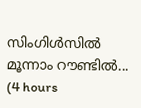സിംഗിൾസിൽ മൂന്നാം റൗണ്ടിൽ...  (4 hours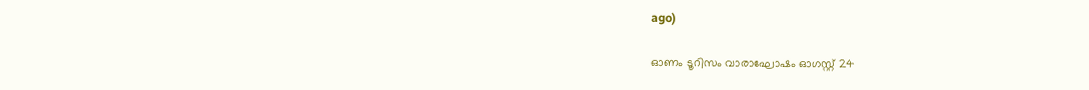ago)

ഓണം ടൂറിസം വാരാഘോഷം ഓഗസ്റ്റ് 24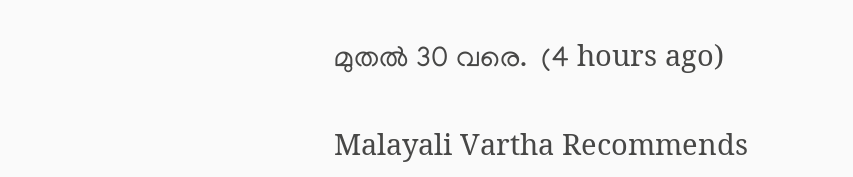മുതൽ 30 വരെ.  (4 hours ago)

Malayali Vartha Recommends